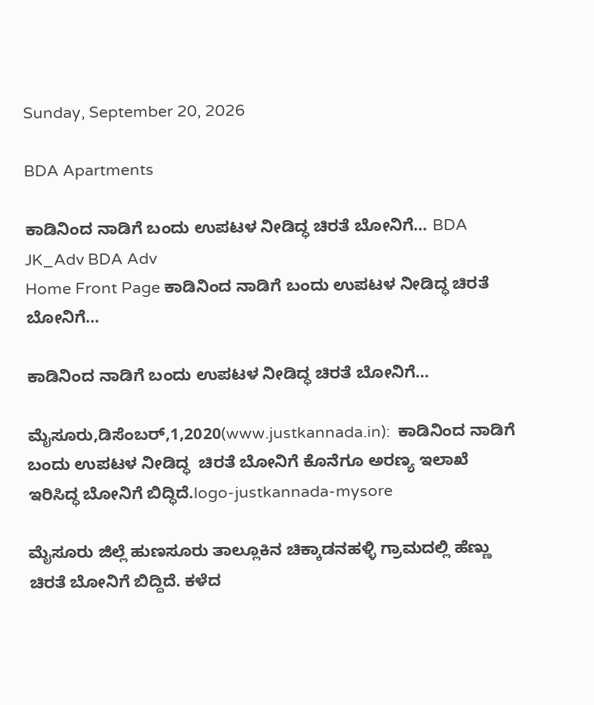Sunday, September 20, 2026

BDA Apartments

ಕಾಡಿನಿಂದ ನಾಡಿಗೆ ಬಂದು ಉಪಟಳ ನೀಡಿದ್ಧ ಚಿರತೆ ಬೋನಿಗೆ… BDA JK_Adv BDA Adv
Home Front Page ಕಾಡಿನಿಂದ ನಾಡಿಗೆ ಬಂದು ಉಪಟಳ ನೀಡಿದ್ಧ ಚಿರತೆ ಬೋನಿಗೆ…

ಕಾಡಿನಿಂದ ನಾಡಿಗೆ ಬಂದು ಉಪಟಳ ನೀಡಿದ್ಧ ಚಿರತೆ ಬೋನಿಗೆ…

ಮೈಸೂರು,ಡಿಸೆಂಬರ್,1,2020(www.justkannada.in):  ಕಾಡಿನಿಂದ ನಾಡಿಗೆ ಬಂದು ಉಪಟಳ ನೀಡಿದ್ಧ  ಚಿರತೆ ಬೋನಿಗೆ ಕೊನೆಗೂ ಅರಣ್ಯ ಇಲಾಖೆ ಇರಿಸಿದ್ಧ ಬೋನಿಗೆ ಬಿದ್ಧಿದೆ.logo-justkannada-mysore

ಮೈಸೂರು ಜಿಲ್ಲೆ ಹುಣಸೂರು ತಾಲ್ಲೂಕಿನ ಚಿಕ್ಕಾಡನಹಳ್ಳಿ ಗ್ರಾಮದಲ್ಲಿ ಹೆಣ್ಣು ಚಿರತೆ ಬೋನಿಗೆ ಬಿದ್ದಿದೆ. ಕಳೆದ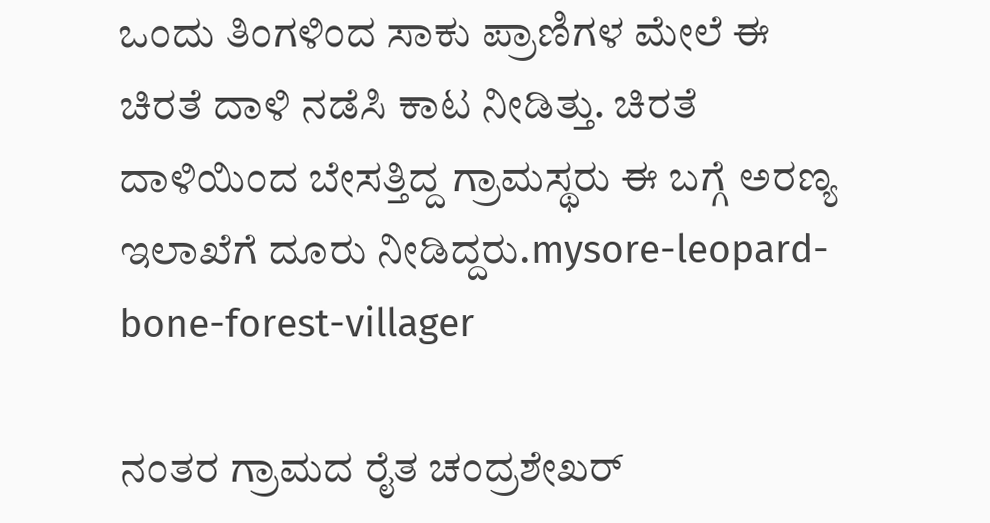ಒಂದು ತಿಂಗಳಿಂದ ಸಾಕು ಪ್ರಾಣಿಗಳ ಮೇಲೆ ಈ ಚಿರತೆ ದಾಳಿ ನಡೆಸಿ ಕಾಟ ನೀಡಿತ್ತು. ಚಿರತೆ ದಾಳಿಯಿಂದ ಬೇಸತ್ತಿದ್ದ ಗ್ರಾಮಸ್ಥರು ಈ ಬಗ್ಗೆ ಅರಣ್ಯ ಇಲಾಖೆಗೆ ದೂರು ನೀಡಿದ್ದರು.mysore-leopard-bone-forest-villager

ನಂತರ ಗ್ರಾಮದ ರೈತ ಚಂದ್ರಶೇಖರ್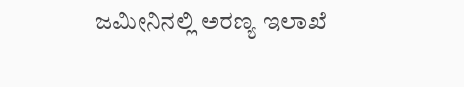ಜಮೀನಿನಲ್ಲಿ ಅರಣ್ಯ ಇಲಾಖೆ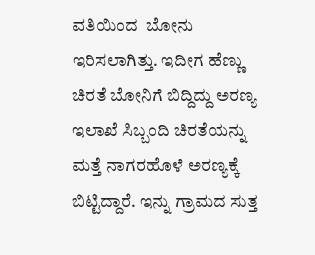ವತಿಯಿಂದ  ಬೋನು ಇರಿಸಲಾಗಿತ್ತು. ಇದೀಗ ಹೆಣ್ಣು ಚಿರತೆ ಬೋನಿಗೆ ಬಿದ್ದಿದ್ದು ಅರಣ್ಯ ಇಲಾಖೆ ಸಿಬ್ಬಂದಿ ಚಿರತೆಯನ್ನು ಮತ್ತೆ ನಾಗರಹೊಳೆ ಅರಣ್ಯಕ್ಕೆ ಬಿಟ್ಟಿದ್ದಾರೆ. ಇನ್ನು ಗ್ರಾಮದ ಸುತ್ತ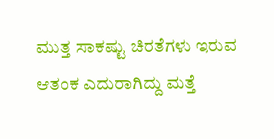ಮುತ್ತ ಸಾಕಷ್ಟು ಚಿರತೆಗಳು ಇರುವ ಆತಂಕ ಎದುರಾಗಿದ್ದು ಮತ್ತೆ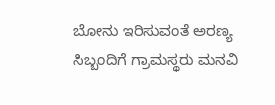ಬೋನು ಇರಿಸುವಂತೆ ಅರಣ್ಯ ಸಿಬ್ಬಂದಿಗೆ ಗ್ರಾಮಸ್ಥರು ಮನವಿ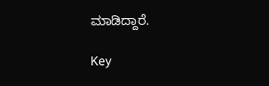ಮಾಡಿದ್ದಾರೆ.

Key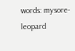words: mysore- leopard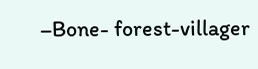–Bone- forest-villager